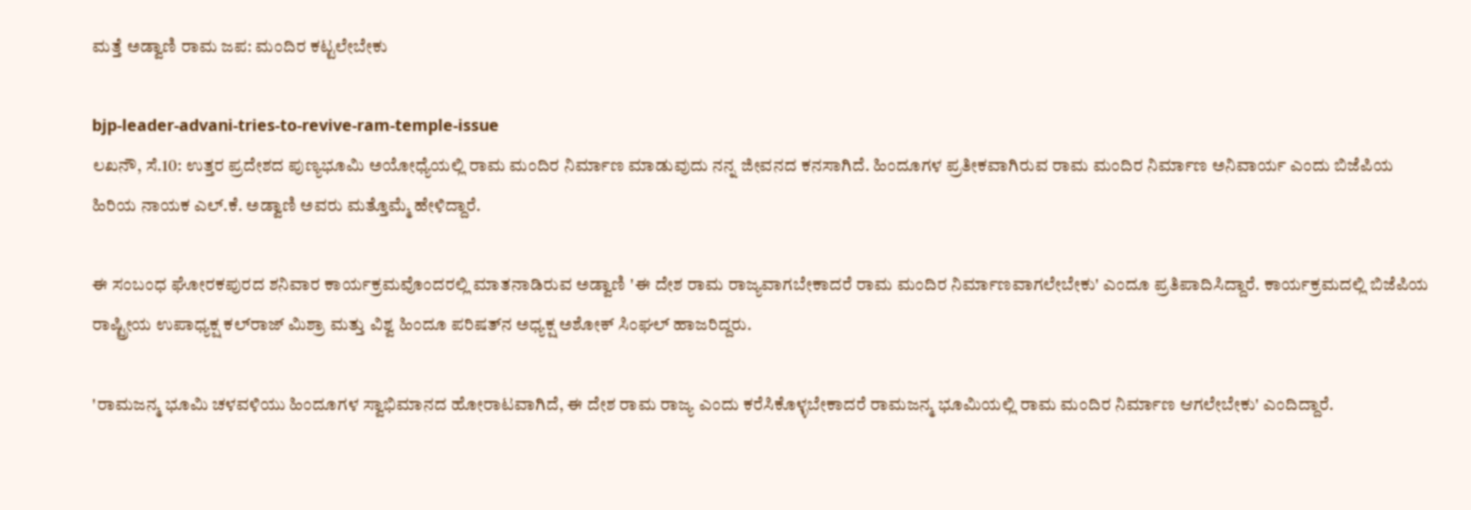ಮತ್ತೆ ಅಡ್ವಾಣಿ ರಾಮ ಜಪ: ಮಂದಿರ ಕಟ್ಟಲೇಬೇಕು

bjp-leader-advani-tries-to-revive-ram-temple-issue
ಲಖನೌ, ಸೆ.10: ಉತ್ತರ ಪ್ರದೇಶದ ಪುಣ್ಯಭೂಮಿ ಅಯೋಧ್ಯೆಯಲ್ಲಿ ರಾಮ ಮಂದಿರ ನಿರ್ಮಾಣ ಮಾಡುವುದು ನನ್ನ ಜೀವನದ ಕನಸಾಗಿದೆ. ಹಿಂದೂಗಳ ಪ್ರತೀಕವಾಗಿರುವ ರಾಮ ಮಂದಿರ ನಿರ್ಮಾಣ ಅನಿವಾರ್ಯ ಎಂದು ಬಿಜೆಪಿಯ ಹಿರಿಯ ನಾಯಕ ಎಲ್.ಕೆ. ಅಡ್ವಾಣಿ ಅವರು ಮತ್ತೊಮ್ಮೆ ಹೇಳಿದ್ದಾರೆ.

ಈ ಸಂಬಂಧ ಘೋರಕಪುರದ ಶನಿವಾರ ಕಾರ್ಯಕ್ರಮವೊಂದರಲ್ಲಿ ಮಾತನಾಡಿರುವ ಅಡ್ವಾಣಿ 'ಈ ದೇಶ ರಾಮ ರಾಜ್ಯವಾಗಬೇಕಾದರೆ ರಾಮ ಮಂದಿರ ನಿರ್ಮಾಣವಾಗಲೇಬೇಕು' ಎಂದೂ ಪ್ರತಿಪಾದಿಸಿದ್ದಾರೆ. ಕಾರ್ಯಕ್ರಮದಲ್ಲಿ ಬಿಜೆಪಿಯ ರಾಷ್ಟ್ರೀಯ ಉಪಾಧ್ಯಕ್ಷ ಕಲ್‌ರಾಜ್ ಮಿಶ್ರಾ ಮತ್ತು ವಿಶ್ವ ಹಿಂದೂ ಪರಿಷತ್‌ನ ಅಧ್ಯಕ್ಷ ಅಶೋಕ್ ಸಿಂಘಲ್ ಹಾಜರಿದ್ದರು.

'ರಾಮಜನ್ಮ ಭೂಮಿ ಚಳವಳಿಯು ಹಿಂದೂಗಳ ಸ್ವಾಭಿಮಾನದ ಹೋರಾಟವಾಗಿದೆ, ಈ ದೇಶ ರಾಮ ರಾಜ್ಯ ಎಂದು ಕರೆಸಿಕೊಳ್ಳಬೇಕಾದರೆ ರಾಮಜನ್ಮ ಭೂಮಿಯಲ್ಲಿ ರಾಮ ಮಂದಿರ ನಿರ್ಮಾಣ ಆಗಲೇಬೇಕು' ಎಂದಿದ್ದಾರೆ.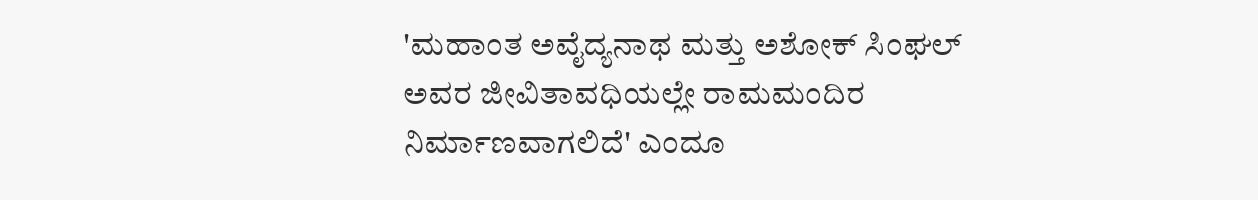'ಮಹಾಂತ ಅವೈದ್ಯನಾಥ ಮತ್ತು ಅಶೋಕ್ ಸಿಂಘಲ್ ಅವರ ಜೀವಿತಾವಧಿಯಲ್ಲೇ ರಾಮಮಂದಿರ ನಿರ್ಮಾಣವಾಗಲಿದೆ' ಎಂದೂ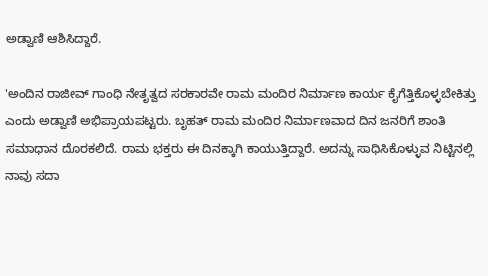ಅಡ್ವಾಣಿ ಆಶಿಸಿದ್ದಾರೆ.

'ಅಂದಿನ ರಾಜೀವ್ ಗಾಂಧಿ ನೇತೃತ್ವದ ಸರಕಾರವೇ ರಾಮ ಮಂದಿರ ನಿರ್ಮಾಣ ಕಾರ್ಯ ಕೈಗೆತ್ತಿಕೊಳ್ಳಬೇಕಿತ್ತು ಎಂದು ಅಡ್ವಾಣಿ ಅಭಿಪ್ರಾಯಪಟ್ಟರು. ಬೃಹತ್ ರಾಮ ಮಂದಿರ ನಿರ್ಮಾಣವಾದ ದಿನ ಜನರಿಗೆ ಶಾಂತಿ ಸಮಾಧಾನ ದೊರಕಲಿದೆ. ರಾಮ ಭಕ್ತರು ಈ ದಿನಕ್ಕಾಗಿ ಕಾಯುತ್ತಿದ್ದಾರೆ. ಅದನ್ನು ಸಾಧಿಸಿಕೊಳ್ಳುವ ನಿಟ್ಟಿನಲ್ಲಿ ನಾವು ಸದಾ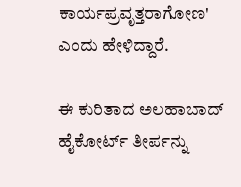ಕಾರ್ಯಪ್ರವೃತ್ತರಾಗೋಣ' ಎಂದು ಹೇಳಿದ್ದಾರೆ.

ಈ ಕುರಿತಾದ ಅಲಹಾಬಾದ್ ಹೈಕೋರ್ಟ್ ತೀರ್ಪನ್ನು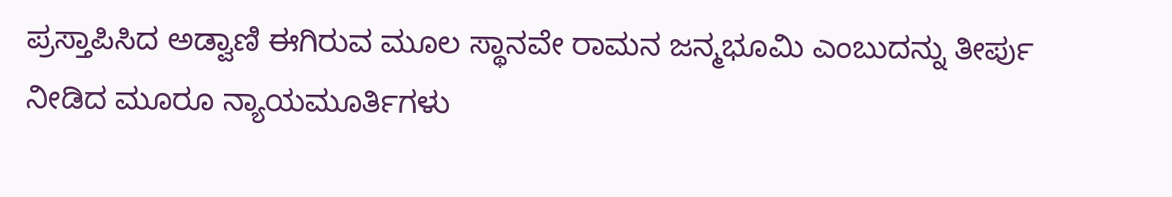ಪ್ರಸ್ತಾಪಿಸಿದ ಅಡ್ವಾಣಿ ಈಗಿರುವ ಮೂಲ ಸ್ಥಾನವೇ ರಾಮನ ಜನ್ಮಭೂಮಿ ಎಂಬುದನ್ನು ತೀರ್ಪು ನೀಡಿದ ಮೂರೂ ನ್ಯಾಯಮೂರ್ತಿಗಳು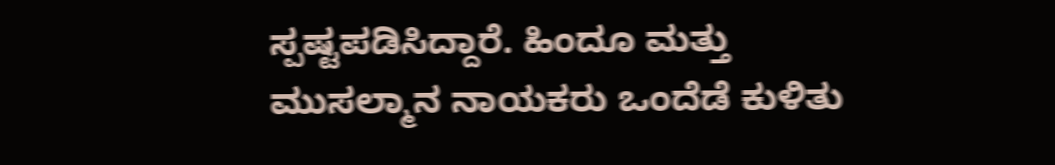ಸ್ಪಷ್ಟಪಡಿಸಿದ್ದಾರೆ. ಹಿಂದೂ ಮತ್ತು ಮುಸಲ್ಮಾನ ನಾಯಕರು ಒಂದೆಡೆ ಕುಳಿತು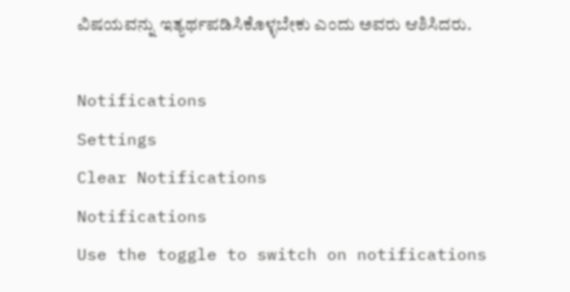ವಿಷಯವನ್ನು ಇತ್ಯರ್ಥಪಡಿಸಿಕೊಳ್ಳಬೇಕು ಎಂದು ಅವರು ಆಶಿಸಿದರು.

Notifications
Settings
Clear Notifications
Notifications
Use the toggle to switch on notifications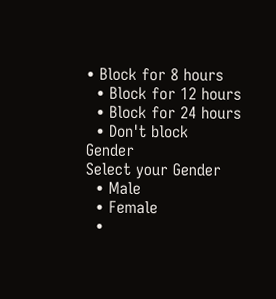• Block for 8 hours
  • Block for 12 hours
  • Block for 24 hours
  • Don't block
Gender
Select your Gender
  • Male
  • Female
  •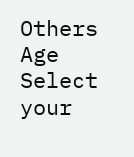Others
Age
Select your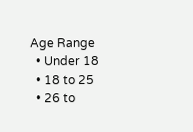Age Range
  • Under 18
  • 18 to 25
  • 26 to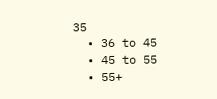35
  • 36 to 45
  • 45 to 55
  • 55+